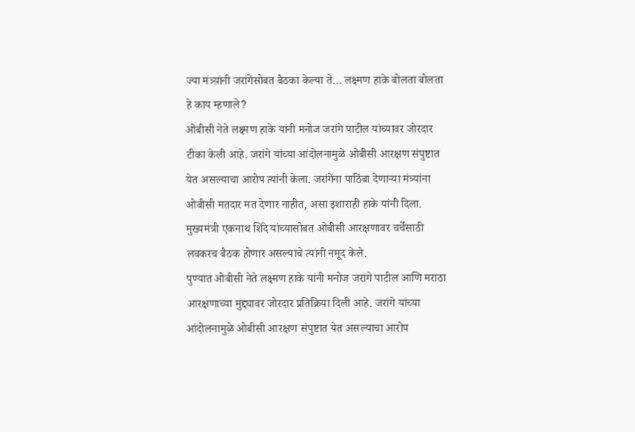ज्या मंत्र्य़ांनी जरांगेंसोबत बैठका केल्या ते… लक्ष्मण हाके बोलता बोलता हे काय म्हणाले?
ओबीसी नेते लक्ष्मण हाके यांनी मनोज जरांगे पाटील यांच्यावर जोरदार टीका केली आहे. जरांगे यांच्या आंदोलनामुळे ओबीसी आरक्षण संपुष्टात येत असल्याचा आरोप त्यांनी केला. जरांगेंना पाठिंबा देणाऱ्या मंत्र्यांना ओबीसी मतदार मत देणार नाहीत, असा इशाराही हाके यांनी दिला. मुख्यमंत्री एकनाथ शिंदे यांच्यासोबत ओबीसी आरक्षणावर चर्चेसाठी लवकरच बैठक होणार असल्याचे त्यांनी नमूद केले.
पुण्यात ओबीसी नेते लक्ष्मण हाके यांनी मनोज जरांगे पाटील आणि मराठा आरक्षणाच्या मुद्द्यावर जोरदार प्रतिक्रिया दिली आहे. जरांगे यांच्या आंदोलनामुळे ओबीसी आरक्षण संपुष्टात येत असल्याचा आरोप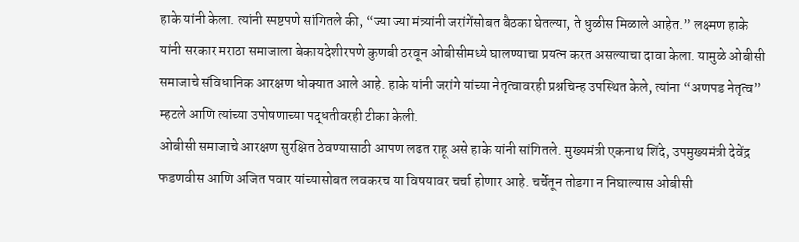हाके यांनी केला. त्यांनी स्पष्टपणे सांगितले की, “ज्या ज्या मंत्र्यांनी जरांगेंसोबत बैठका घेतल्या, ते धुळीस मिळाले आहेत.” लक्ष्मण हाके यांनी सरकार मराठा समाजाला बेकायदेशीरपणे कुणबी ठरवून ओबीसीमध्ये घालण्याचा प्रयत्न करत असल्याचा दावा केला. यामुळे ओबीसी समाजाचे संविधानिक आरक्षण धोक्यात आले आहे. हाके यांनी जरांगे यांच्या नेतृत्वावरही प्रश्नचिन्ह उपस्थित केले, त्यांना “अणपड नेतृत्व” म्हटले आणि त्यांच्या उपोषणाच्या पद्धतीवरही टीका केली.
ओबीसी समाजाचे आरक्षण सुरक्षित ठेवण्यासाठी आपण लढत राहू असे हाके यांनी सांगितले. मुख्यमंत्री एकनाथ शिंदे, उपमुख्यमंत्री देवेंद्र फडणवीस आणि अजित पवार यांच्यासोबत लवकरच या विषयावर चर्चा होणार आहे. चर्चेतून तोडगा न निघाल्यास ओबीसी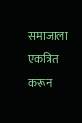समाजाला एकत्रित करून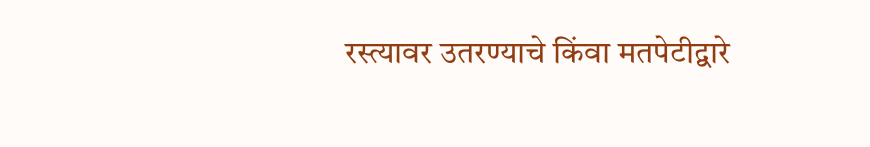रस्त्यावर उतरण्याचे किंवा मतपेटीद्वारे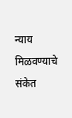न्याय मिळवण्याचे संकेत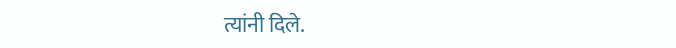त्यांनी दिले.